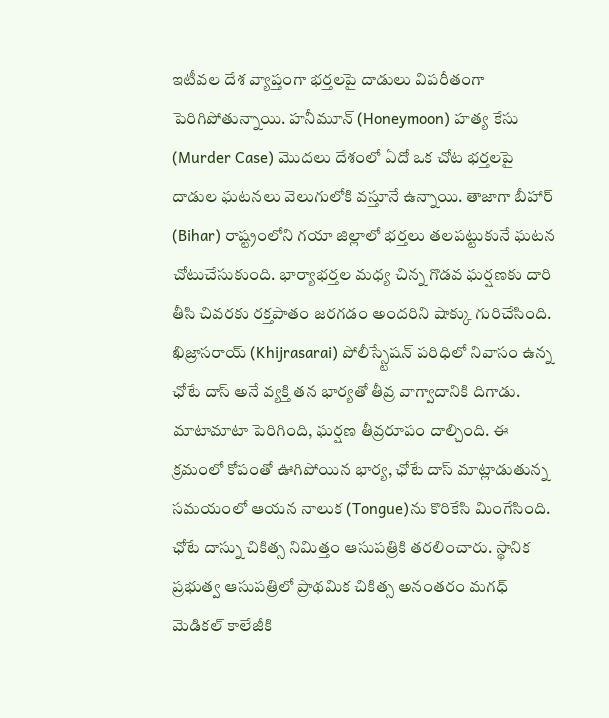ఇటీవల దేశ వ్యాప్తంగా భర్తలపై దాడులు విపరీతంగా పెరిగిపోతున్నాయి. హనీమూన్ (Honeymoon) హత్య కేసు (Murder Case) మొదలు దేశంలో ఏదో ఒక చోట భర్తలపై దాడుల ఘటనలు వెలుగులోకి వస్తూనే ఉన్నాయి. తాజాగా బీహార్ (Bihar) రాష్ట్రంలోని గయా జిల్లాలో భర్తలు తలపట్టుకునే ఘటన చోటుచేసుకుంది. భార్యాభర్తల మధ్య చిన్న గొడవ ఘర్షణకు దారి తీసి చివరకు రక్తపాతం జరగడం అందరిని షాక్కు గురిచేసింది.
ఖిజ్రాసరాయ్ (Khijrasarai) పోలీస్స్టేషన్ పరిధిలో నివాసం ఉన్న ఛోటే దాస్ అనే వ్యక్తి తన భార్యతో తీవ్ర వాగ్వాదానికి దిగాడు. మాటామాటా పెరిగింది, ఘర్షణ తీవ్రరూపం దాల్చింది. ఈ క్రమంలో కోపంతో ఊగిపోయిన భార్య, ఛోటే దాస్ మాట్లాడుతున్న సమయంలో ఆయన నాలుక (Tongue)ను కొరికేసి మింగేసింది.
ఛోటే దాస్ను చికిత్స నిమిత్తం ఆసుపత్రికి తరలించారు. స్థానిక ప్రభుత్వ ఆసుపత్రిలో ప్రాథమిక చికిత్స అనంతరం మగధ్ మెడికల్ కాలేజీకి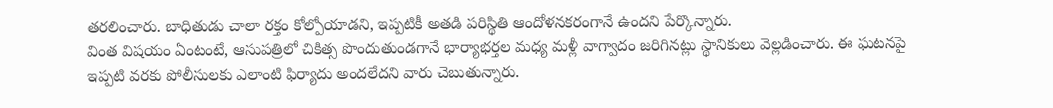తరలించారు. బాధితుడు చాలా రక్తం కోల్పోయాడని, ఇప్పటికీ అతడి పరిస్థితి ఆందోళనకరంగానే ఉందని పేర్కొన్నారు.
వింత విషయం ఏంటంటే, ఆసుపత్రిలో చికిత్స పొందుతుండగానే భార్యాభర్తల మధ్య మళ్లీ వాగ్వాదం జరిగినట్లు స్థానికులు వెల్లడించారు. ఈ ఘటనపై ఇప్పటి వరకు పోలీసులకు ఎలాంటి ఫిర్యాదు అందలేదని వారు చెబుతున్నారు.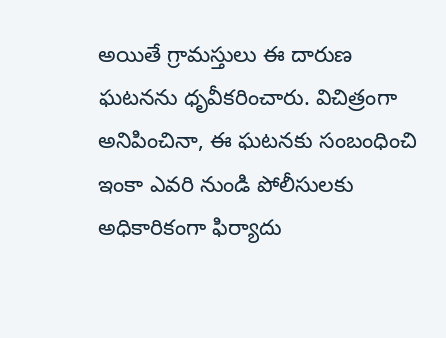అయితే గ్రామస్తులు ఈ దారుణ ఘటనను ధృవీకరించారు. విచిత్రంగా అనిపించినా, ఈ ఘటనకు సంబంధించి ఇంకా ఎవరి నుండి పోలీసులకు అధికారికంగా ఫిర్యాదు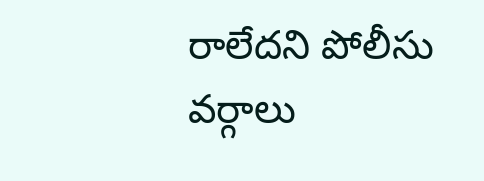రాలేదని పోలీసు వర్గాలు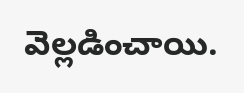వెల్లడించాయి.